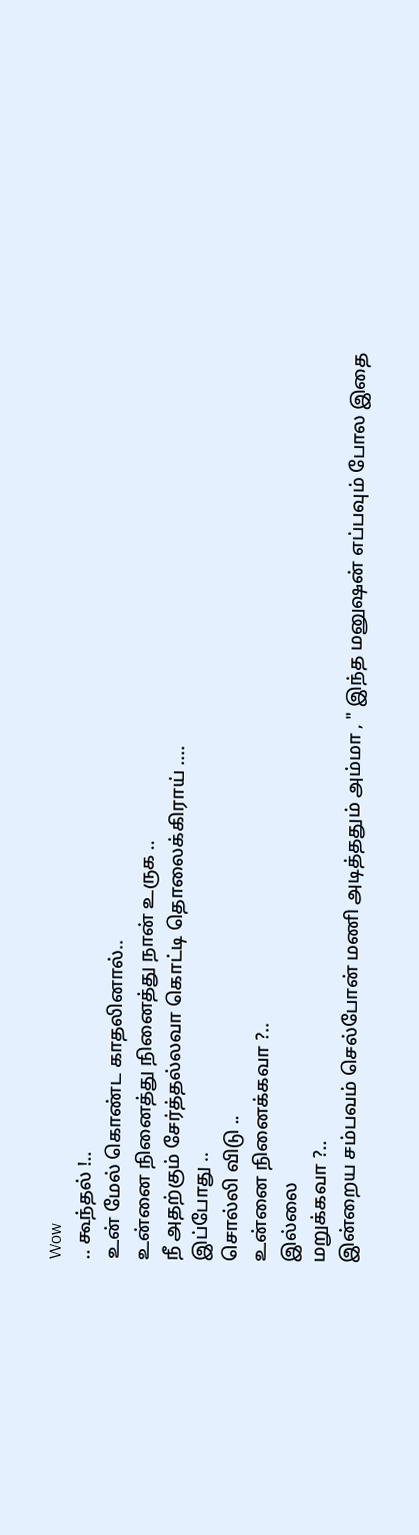Wow
.. கூந்தல் !..
உன் மேல் கொண்ட காதலினால்..
உன்னை நினைத்து நினைத்து நான் உருக ..
நீ அதற்கும் சேர்த்தல்லவா கொட்டி தொலைக்கிராய் ....
இப்போது ..
சொல்லி விடு ..
உன்னை நினைக்கவா ?..
இல்லை
மறுக்கவா ?..
இன்றைய சம்பவம் செல்போன் மணி அடித்ததும் அம்மா , " இந்த மனுஷன் எப்பவும் போல இதை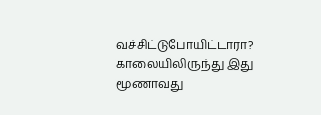வச்சிட்டுபோயிட்டாரா? காலையிலிருந்து இது மூணாவது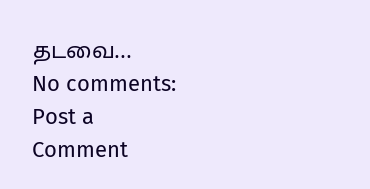தடவை...
No comments:
Post a Comment